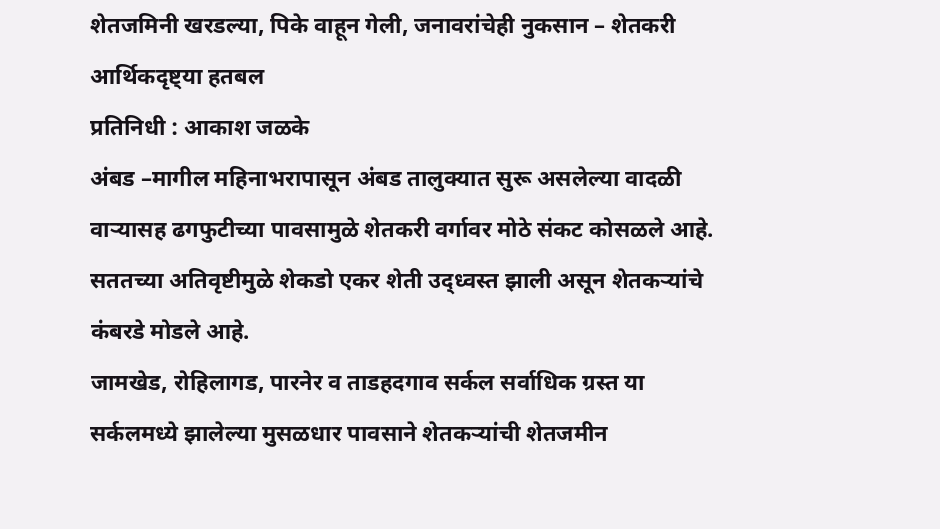शेतजमिनी खरडल्या, पिके वाहून गेली, जनावरांचेही नुकसान – शेतकरी आर्थिकदृष्ट्या हतबल
प्रतिनिधी : आकाश जळके
अंबड –मागील महिनाभरापासून अंबड तालुक्यात सुरू असलेल्या वादळी वाऱ्यासह ढगफुटीच्या पावसामुळे शेतकरी वर्गावर मोठे संकट कोसळले आहे. सततच्या अतिवृष्टीमुळे शेकडो एकर शेती उद्ध्वस्त झाली असून शेतकऱ्यांचे कंबरडे मोडले आहे.
जामखेड, रोहिलागड, पारनेर व ताडहदगाव सर्कल सर्वाधिक ग्रस्त या सर्कलमध्ये झालेल्या मुसळधार पावसाने शेतकऱ्यांची शेतजमीन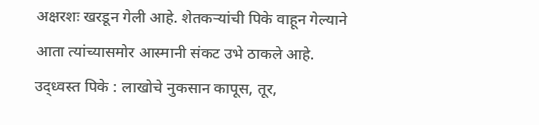अक्षरशः खरडून गेली आहे. शेतकऱ्यांची पिके वाहून गेल्याने आता त्यांच्यासमोर आस्मानी संकट उभे ठाकले आहे.
उद्ध्वस्त पिके : लाखोचे नुकसान कापूस, तूर,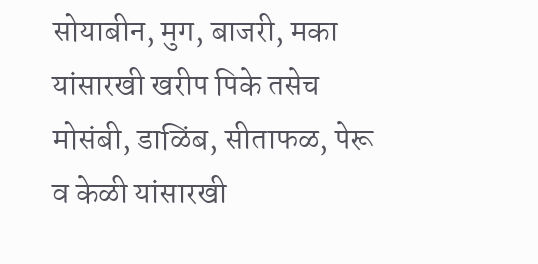सोयाबीन, मुग, बाजरी, मका यांसारखी खरीप पिके तसेच मोसंबी, डाळिंब, सीताफळ, पेरू व केळी यांसारखी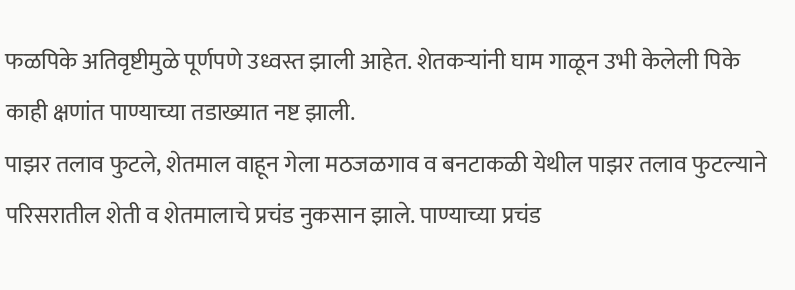फळपिके अतिवृष्टीमुळे पूर्णपणे उध्वस्त झाली आहेत. शेतकऱ्यांनी घाम गाळून उभी केलेली पिके काही क्षणांत पाण्याच्या तडाख्यात नष्ट झाली.
पाझर तलाव फुटले, शेतमाल वाहून गेला मठजळगाव व बनटाकळी येथील पाझर तलाव फुटल्याने परिसरातील शेती व शेतमालाचे प्रचंड नुकसान झाले. पाण्याच्या प्रचंड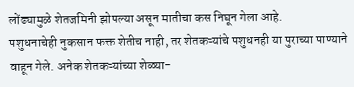लोंढ्यामुळे शेतजमिनी झोपल्या असून मातीचा कस निघून गेला आहे.
पशुधनाचेही नुकसान फक्त शेतीच नाही, तर शेतकऱ्यांचे पशुधनही या पुराच्या पाण्याने वाहून गेले. अनेक शेतकऱ्यांच्या शेळ्या-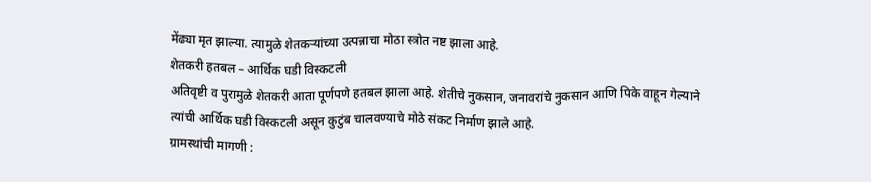मेंढ्या मृत झाल्या. त्यामुळे शेतकऱ्यांच्या उत्पन्नाचा मोठा स्त्रोत नष्ट झाला आहे.
शेतकरी हतबल – आर्थिक घडी विस्कटली
अतिवृष्टी व पुरामुळे शेतकरी आता पूर्णपणे हतबल झाला आहे. शेतीचे नुकसान, जनावरांचे नुकसान आणि पिके वाहून गेल्याने त्यांची आर्थिक घडी विस्कटली असून कुटुंब चालवण्याचे मोठे संकट निर्माण झाले आहे.
ग्रामस्थांची मागणी :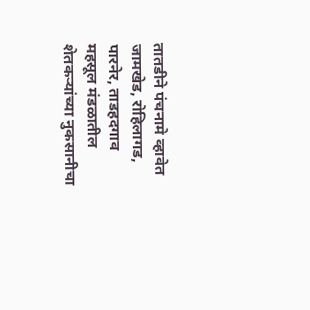तातडीने पंचनामे व्हावेत
जामखेड, रोहिलागड, पारनेर, ताडहदगाव महसूल मंडळातील शेतकऱ्यांच्या नुकसानीचा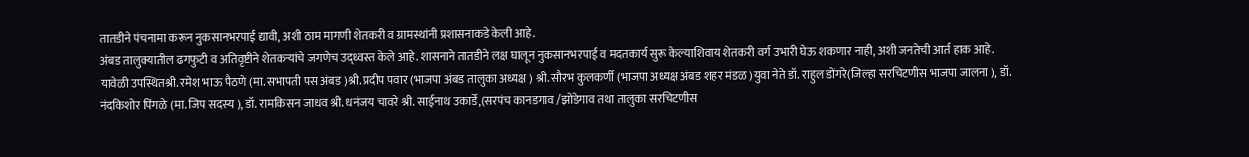तातडीने पंचनामा करून नुकसानभरपाई द्यावी, अशी ठाम मागणी शेतकरी व ग्रामस्थांनी प्रशासनाकडे केली आहे.
अंबड तालुक्यातील ढगफुटी व अतिवृष्टीने शेतकऱ्यांचे जगणेच उद्ध्वस्त केले आहे. शासनाने तातडीने लक्ष घालून नुकसानभरपाई व मदतकार्य सुरू केल्याशिवाय शेतकरी वर्ग उभारी घेऊ शकणार नाही, अशी जनतेची आर्त हाक आहे.
यावेळी उपस्थितश्री. रमेश भाऊ पैठणे (मा. सभापती पस अंबड )श्री. प्रदीप पवार (भाजपा अंबड तालुका अध्यक्ष ) श्री. सौरभ कुलकर्णी (भाजपा अध्यक्ष अंबड शहर मंडळ )युवा नेते डॉ. राहुल डोंगरे(जिल्हा सरचिटणीस भाजपा जालना ), डॉ. नंदकिशोर पिंगळे (मा. जिप सदस्य ), डॉ. रामकिसन जाधव श्री. धनंजय चावरे श्री. साईनाथ उकार्डे,(सरपंच कानडगाव /झोडेगाव तथा तालुका सरचिटणीस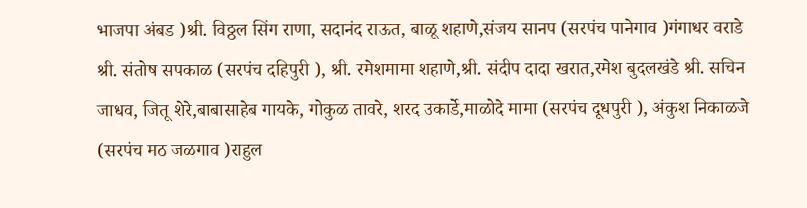भाजपा अंबड )श्री. विठ्ठल सिंग राणा, सदानंद राऊत, बाळू शहाणे,संजय सानप (सरपंच पानेगाव )गंगाधर वराडे श्री. संतोष सपकाळ (सरपंच दहिपुरी ), श्री. रमेशमामा शहाणे,श्री. संदीप दादा खरात,रमेश बुदलखंडे श्री. सचिन जाधव, जितू शेरे,बाबासाहेब गायके, गोकुळ तावरे, शरद उकार्डे,माळोदे मामा (सरपंच दूधपुरी ), अंकुश निकाळजे (सरपंच मठ जळगाव )राहुल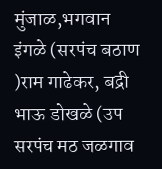मुंजाळ,भगवान इंगळे (सरपंच बठाण )राम गाढेकर, बद्री भाऊ डोखळे (उप सरपंच मठ जळगाव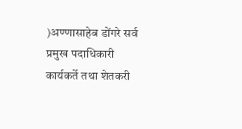)अण्णासाहेब डोंगरे सर्व प्रमुख पदाधिकारी कार्यकर्ते तथा शेतकरी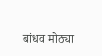बांधव मोठ्या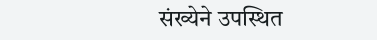संख्येने उपस्थित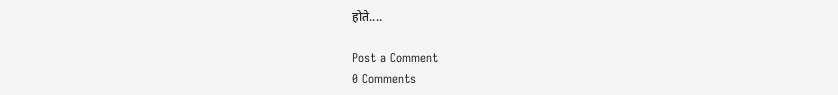होते....

Post a Comment
0 Comments